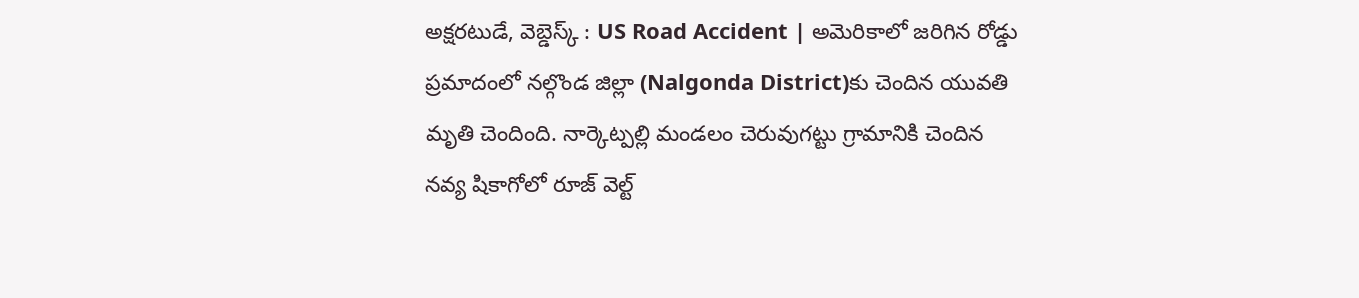అక్షరటుడే, వెబ్డెస్క్ : US Road Accident | అమెరికాలో జరిగిన రోడ్డు ప్రమాదంలో నల్గొండ జిల్లా (Nalgonda District)కు చెందిన యువతి మృతి చెందింది. నార్కెట్పల్లి మండలం చెరువుగట్టు గ్రామానికి చెందిన నవ్య షికాగోలో రూజ్ వెల్ట్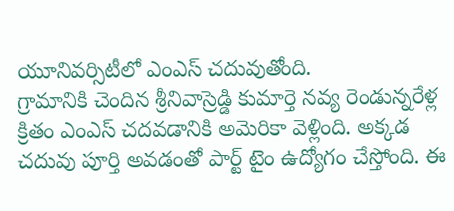యూనివర్సిటీలో ఎంఎస్ చదువుతోంది.
గ్రామానికి చెందిన శ్రీనివాస్రెడ్డి కుమార్తె నవ్య రెండున్నరేళ్ల క్రితం ఎంఎస్ చదవడానికి అమెరికా వెళ్లింది. అక్కడ చదువు పూర్తి అవడంతో పార్ట్ టైం ఉద్యోగం చేస్తోంది. ఈ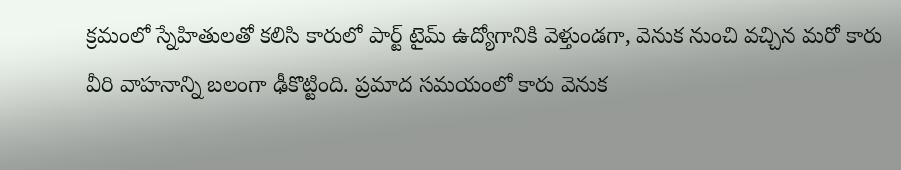క్రమంలో స్నేహితులతో కలిసి కారులో పార్ట్ టైమ్ ఉద్యోగానికి వెళ్తుండగా, వెనుక నుంచి వచ్చిన మరో కారు వీరి వాహనాన్ని బలంగా ఢీకొట్టింది. ప్రమాద సమయంలో కారు వెనుక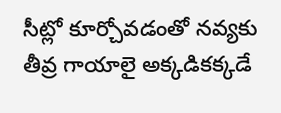సీట్లో కూర్చోవడంతో నవ్యకు తీవ్ర గాయాలై అక్కడికక్కడే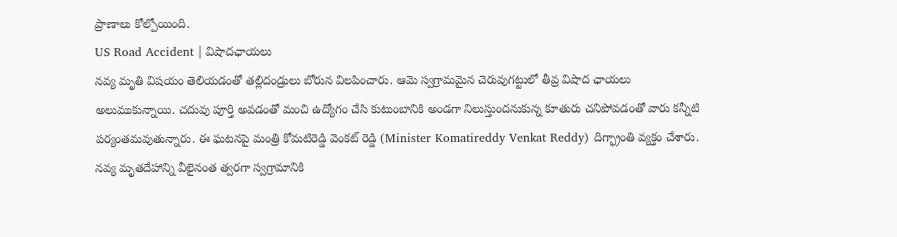ప్రాణాలు కోల్పోయింది.
US Road Accident | విషాదఛాయలు
నవ్య మృతి విషయం తెలియడంతో తల్లిదండ్రులు బోరున విలపించారు. ఆమె స్వగ్రామమైన చెరువుగట్టులో తీవ్ర విషాద ఛాయలు అలుముకున్నాయి. చదువు పూర్తి అవడంతో మంచి ఉద్యోగం చేసి కుటుంబానికి అండగా నిలుస్తుందనుకున్న కూతురు చనిపోవడంతో వారు కన్నీటి పర్యంతమవుతున్నారు. ఈ ఘటనపై మంత్రి కోమటిరెడ్డి వెంకట్ రెడ్డి (Minister Komatireddy Venkat Reddy) దిగ్భ్రాంతి వ్యక్తం చేశారు. నవ్య మృతదేహాన్ని వీలైనంత త్వరగా స్వగ్రామానికి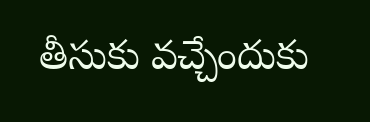తీసుకు వచ్చేందుకు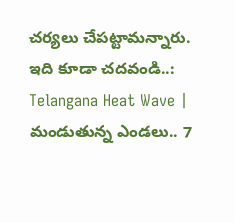చర్యలు చేపట్టామన్నారు.
ఇది కూడా చదవండి..: Telangana Heat Wave | మండుతున్న ఎండలు.. 7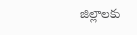జిల్లాలకు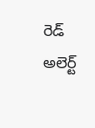రెడ్ అలెర్ట్